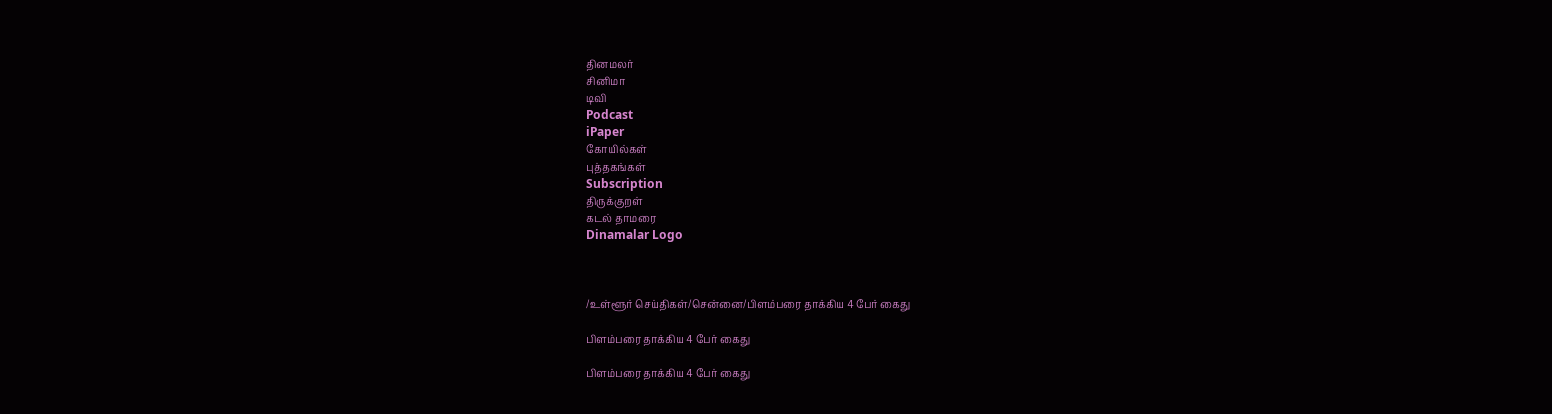தினமலர்
சினிமா
டிவி
Podcast
iPaper
கோயில்கள்
புத்தகங்கள்
Subscription
திருக்குறள்
கடல் தாமரை
Dinamalar Logo



/உள்ளூர் செய்திகள்/சென்னை/பிளம்பரை தாக்கிய 4 பேர் கைது

பிளம்பரை தாக்கிய 4 பேர் கைது

பிளம்பரை தாக்கிய 4 பேர் கைது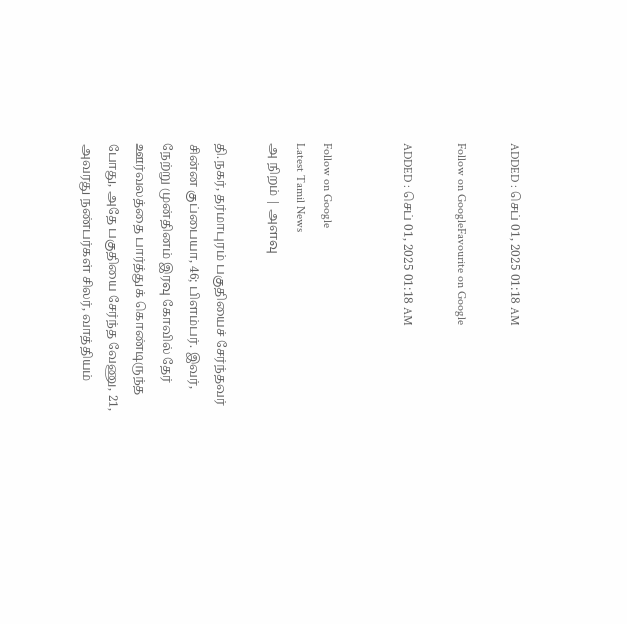ADDED : செப் 01, 2025 01:18 AM

Follow on GoogleFavourite on Google

ADDED : செப் 01, 2025 01:18 AM


Follow on Google
Latest Tamil News
அ நிறம் | அளவு

தி.நகர், தர்மாபுரம் பகுதியைச் சேர்ந்தவர் சின்ன குப்பையா, 46; பிளம்பர். இவர், நேற்று முன்தினம் இரவு கோவில் தேர் ஊர்வலத்தை பார்த்துக் கொண்டிருந்த போது, அதே பகுதியை சேர்ந்த வேணு, 21, அவரது நண்பர்கள் சிலர், வாத்தியம்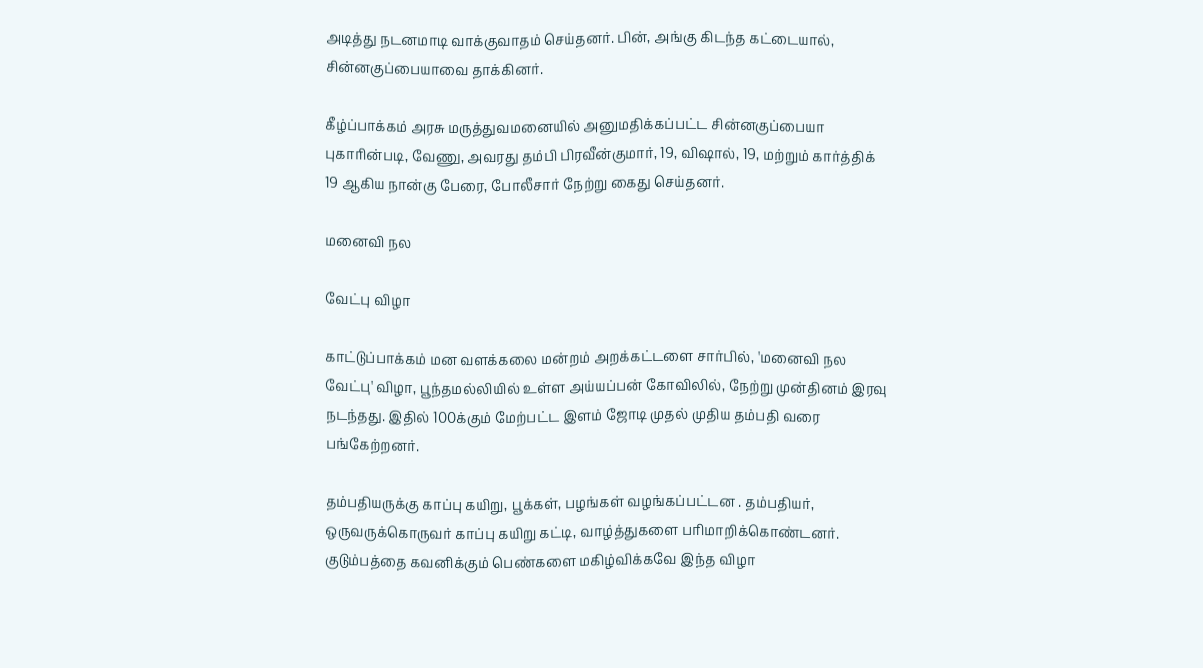அடித்து நடனமாடி வாக்குவாதம் செய்தனர். பின், அங்கு கிடந்த கட்டையால், சின்னகுப்பையாவை தாக்கினர்.

கீழ்ப்பாக்கம் அரசு மருத்துவமனையில் அனுமதிக்கப்பட்ட சின்னகுப்பையா புகாரின்படி, வேணு, அவரது தம்பி பிரவீன்குமார், 19, விஷால், 19, மற்றும் கார்த்திக் 19 ஆகிய நான்கு பேரை, போலீசார் நேற்று கைது செய்தனர்.

மனைவி நல

வேட்பு விழா

காட்டுப்பாக்கம் மன வளக்கலை மன்றம் அறக்கட்டளை சார்பில், 'மனைவி நல வேட்பு' விழா, பூந்தமல்லியில் உள்ள அய்யப்பன் கோவிலில், நேற்று முன்தினம் இரவு நடந்தது. இதில் 100க்கும் மேற்பட்ட இளம் ஜோடி முதல் முதிய தம்பதி வரை பங்கேற்றனர்.

தம்பதியருக்கு காப்பு கயிறு, பூக்கள், பழங்கள் வழங்கப்பட்டன . தம்பதியர், ஒருவருக்கொருவர் காப்பு கயிறு கட்டி, வாழ்த்துகளை பரிமாறிக்கொண்டனர். குடும்பத்தை கவனிக்கும் பெண்களை மகிழ்விக்கவே இந்த விழா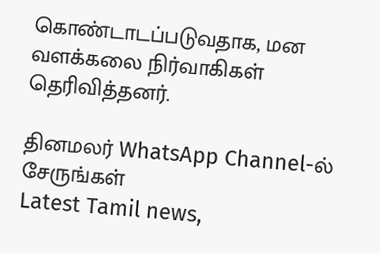கொண்டாடப்படுவதாக, மன வளக்கலை நிர்வாகிகள் தெரிவித்தனர்.

தினமலர் WhatsApp Channel-ல் சேருங்கள்
Latest Tamil news,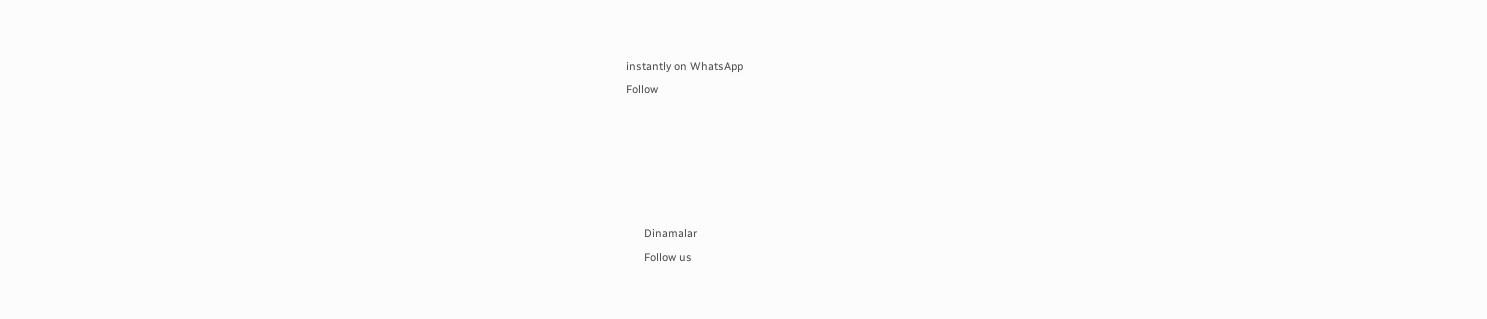instantly on WhatsApp
Follow





      Dinamalar
      Follow us